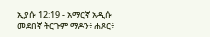ኢያሱ 12:19 - አማርኛ አዲሱ መደበኛ ትርጉም ማዶን፥ ሐጾር፥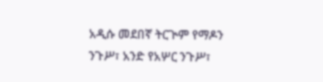አዲሱ መደበኛ ትርጒም የማዶን ንጉሥ፣ አንድ የአሦር ንጉሥ፣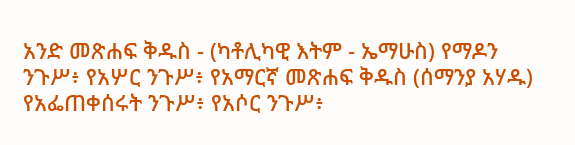አንድ መጽሐፍ ቅዱስ - (ካቶሊካዊ እትም - ኤማሁስ) የማዶን ንጉሥ፥ የአሦር ንጉሥ፥ የአማርኛ መጽሐፍ ቅዱስ (ሰማንያ አሃዱ) የአፌጠቀሰሩት ንጉሥ፥ የአሶር ንጉሥ፥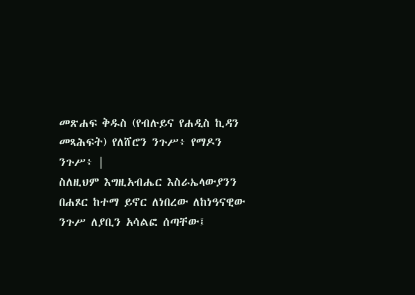መጽሐፍ ቅዱስ (የብሉይና የሐዲስ ኪዳን መጻሕፍት) የለሸሮን ንጉሥ፥ የማዶን ንጉሥ፥ |
ስለዚህም እግዚአብሔር እስራኤላውያንን በሐጾር ከተማ ይኖር ለነበረው ለከነዓናዊው ንጉሥ ለያቢን አሳልፎ ሰጣቸው፤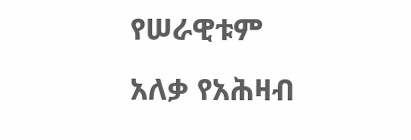የሠራዊቱም አለቃ የአሕዛብ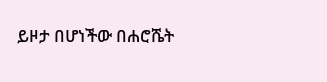ይዞታ በሆነችው በሐሮሼት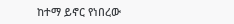ከተማ ይኖር የነበረው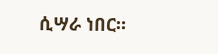ሲሣራ ነበር።